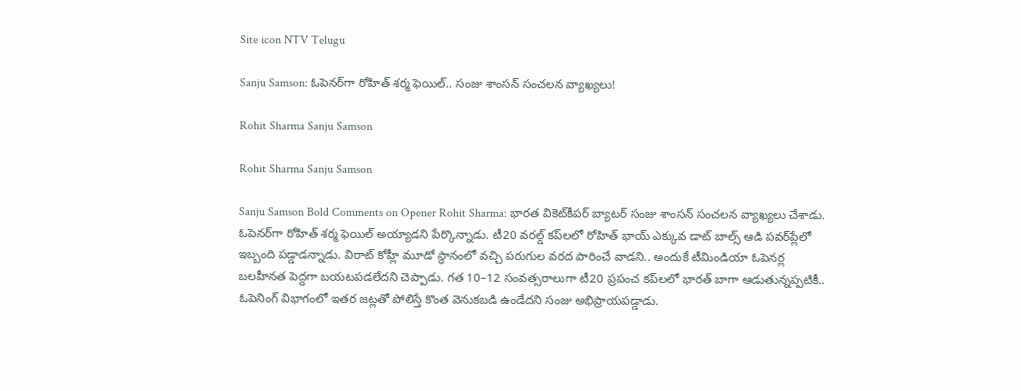Site icon NTV Telugu

Sanju Samson: ఓపెనర్‌గా రోహిత్ శర్మ ఫెయిల్.. సంజు శాంసన్ సంచలన వ్యాఖ్యలు!

Rohit Sharma Sanju Samson

Rohit Sharma Sanju Samson

Sanju Samson Bold Comments on Opener Rohit Sharma: భారత వికెట్‌కీపర్ బ్యాటర్ సంజు శాంసన్ సంచలన వ్యాఖ్యలు చేశాడు. ఓపెనర్‌గా రోహిత్ శర్మ ఫెయిల్ అయ్యాడని పేర్కొన్నాడు. టీ20 వరల్డ్‌ కప్‌లలో రోహిత్ భాయ్ ఎక్కువ డాట్ బాల్స్ ఆడి పవర్‌ప్లేలో ఇబ్బంది పడ్డాడన్నాడు. విరాట్ కోహ్లీ మూడో స్థానంలో వచ్చి పరుగుల వరద పారించే వాడని.. అందుకే టీమిండియా ఓపెనర్ల బలహీనత పెద్దగా బయటపడలేదని చెప్పాడు. గత 10–12 సంవత్సరాలుగా టీ20 ప్రపంచ కప్‌లలో భారత్ బాగా ఆడుతున్నప్పటికీ.. ఓపెనింగ్ విభాగంలో ఇతర జట్లతో పోలిస్తే కొంత వెనుకబడి ఉండేదని సంజు అభిప్రాయపడ్డాడు.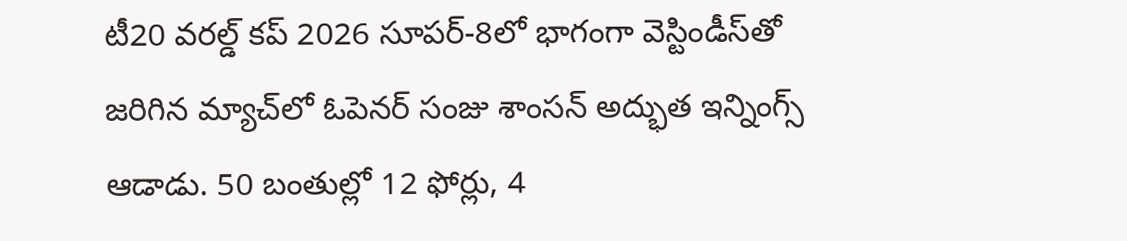టీ20 వరల్డ్‌ కప్‌ 2026 సూపర్-8లో భాగంగా వెస్టిండీస్‌తో జరిగిన మ్యాచ్‌లో ఓపెనర్‌ సంజు శాంసన్ అద్భుత ఇన్నింగ్స్ ఆడాడు. 50 బంతుల్లో 12 ఫోర్లు, 4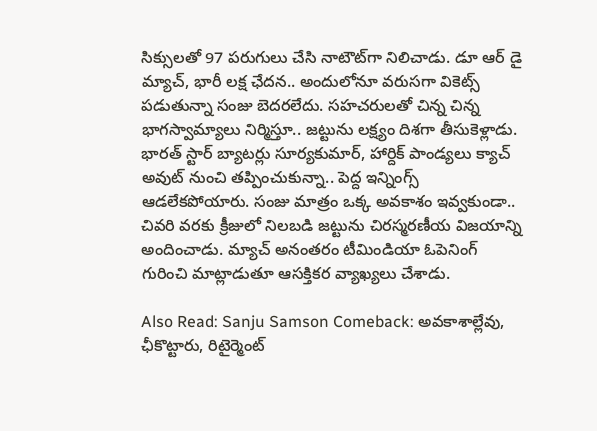సిక్సులతో 97 పరుగులు చేసి నాటౌట్‌గా నిలిచాడు. డూ ఆర్ డై మ్యాచ్, భారీ లక్ష ఛేదన.. అందులోనూ వరుసగా వికెట్స్ పడుతున్నా సంజు బెదరలేదు. సహచరులతో చిన్న చిన్న భాగస్వామ్యాలు నిర్మిస్తూ.. జట్టును లక్ష్యం దిశగా తీసుకెళ్లాడు. భారత్ స్టార్ బ్యాటర్లు సూర్యకుమార్, హార్దిక్ పాండ్యలు క్యాచ్ అవుట్ నుంచి తప్పించుకున్నా.. పెద్ద ఇన్నింగ్స్ ఆడలేకపోయారు. సంజు మాత్రం ఒక్క అవకాశం ఇవ్వకుండా.. చివరి వరకు క్రీజులో నిలబడి జట్టును చిరస్మరణీయ విజయాన్ని అందించాడు. మ్యాచ్ అనంతరం టీమిండియా ఓపెనింగ్ గురించి మాట్లాడుతూ ఆసక్తికర వ్యాఖ్యలు చేశాడు.

Also Read: Sanju Samson Comeback: అవకాశాల్లేవు, ఛీకొట్టారు, రిటైర్మెంట్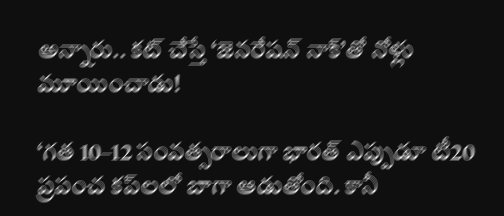అన్నారు.. కట్ చేస్తే ‘జెనరేషన్ నాక్’తో నోళ్లు మూయించాడు!

‘గత 10–12 సంవత్సరాలుగా భారత్ ఎప్పుడూ టీ20 ప్రపంచ కప్‌లలో బాగా ఆడుతోంది. కానీ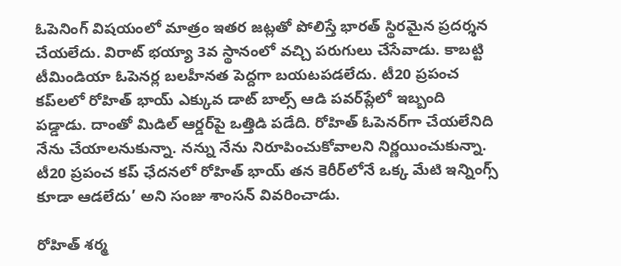ఓపెనింగ్ విషయంలో మాత్రం ఇతర జట్లతో పోలిస్తే భారత్ స్థిరమైన ప్రదర్శన చేయలేదు. విరాట్ భయ్యా 3వ స్థానంలో వచ్చి పరుగులు చేసేవాడు. కాబట్టి టీమిండియా ఓపెనర్ల బలహీనత పెద్దగా బయటపడలేదు. టీ20 ప్రపంచ కప్‌లలో రోహిత్ భాయ్ ఎక్కువ డాట్ బాల్స్ ఆడి పవర్‌ప్లేలో ఇబ్బంది పడ్డాడు. దాంతో మిడిల్ ఆర్డర్‌పై ఒత్తిడి పడేది. రోహిత్ ఓపెనర్‌గా చేయలేనిది నేను చేయాలనుకున్నా. నన్ను నేను నిరూపించుకోవాలని నిర్ణయించుకున్నా. టీ20 ప్రపంచ కప్‌ ఛేదనలో రోహిత్ భాయ్ తన కెరీర్‌లోనే ఒక్క మేటి ఇన్నింగ్స్ కూడా ఆడలేదు’ అని సంజు శాంసన్ వివరించాడు.

రోహిత్ శర్మ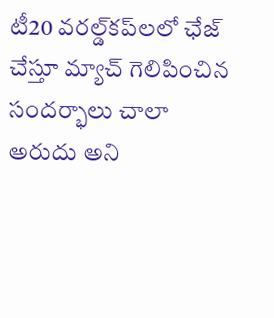టీ20 వరల్డ్‌కప్‌లలో ఛేజ్ చేస్తూ మ్యాచ్ గెలిపించిన సందర్భాలు చాలా అరుదు అని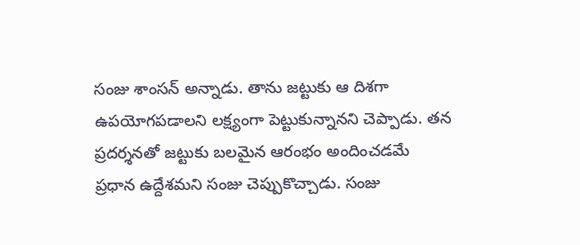సంజు శాంసన్ అన్నాడు. తాను జట్టుకు ఆ దిశగా ఉపయోగపడాలని లక్ష్యంగా పెట్టుకున్నానని చెప్పాడు. తన ప్రదర్శనతో జట్టుకు బలమైన ఆరంభం అందించడమే ప్రధాన ఉద్దేశమని సంజు చెప్పుకొచ్చాడు. సంజు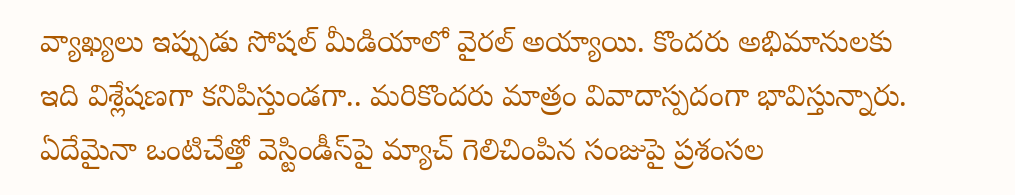వ్యాఖ్యలు ఇప్పుడు సోషల్ మీడియాలో వైరల్ అయ్యాయి. కొందరు అభిమానులకు ఇది విశ్లేషణగా కనిపిస్తుండగా.. మరికొందరు మాత్రం వివాదాస్పదంగా భావిస్తున్నారు. ఏదేమైనా ఒంటిచేత్తో వెస్టిండీస్‌పై మ్యాచ్ గెలిచింపిన సంజుపై ప్రశంసల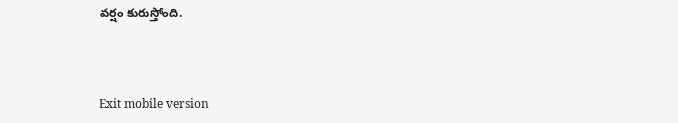వర్షం కురుస్తోంది.



Exit mobile version